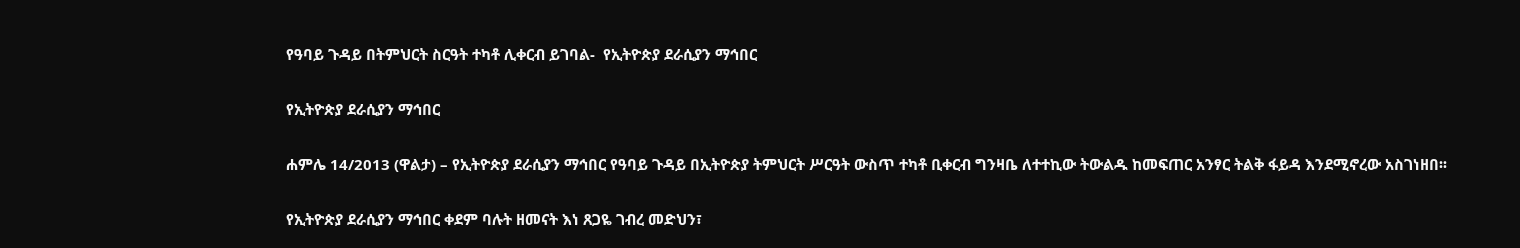የዓባይ ጉዳይ በትምህርት ስርዓት ተካቶ ሊቀርብ ይገባል-  የኢትዮጵያ ደራሲያን ማኅበር

የኢትዮጵያ ደራሲያን ማኅበር

ሐምሌ 14/2013 (ዋልታ) – የኢትዮጵያ ደራሲያን ማኅበር የዓባይ ጉዳይ በኢትዮጵያ ትምህርት ሥርዓት ውስጥ ተካቶ ቢቀርብ ግንዛቤ ለተተኪው ትውልዱ ከመፍጠር አንፃር ትልቅ ፋይዳ እንደሚኖረው አስገነዘበ፡፡

የኢትዮጵያ ደራሲያን ማኅበር ቀደም ባሉት ዘመናት እነ ጸጋዬ ገብረ መድህን፣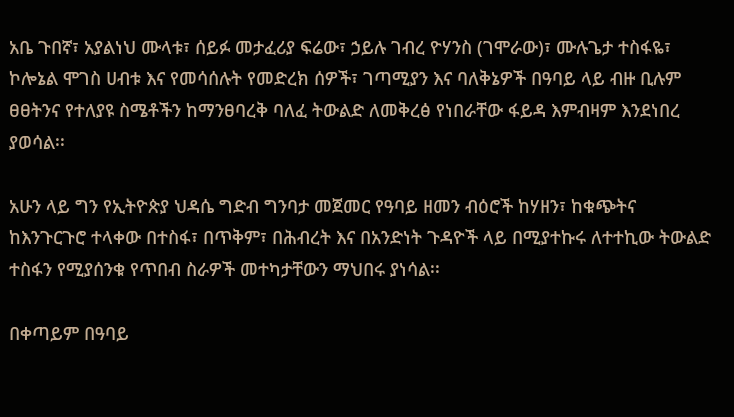አቤ ጉበኛ፣ አያልነህ ሙላቱ፣ ሰይፉ መታፈሪያ ፍሬው፣ ኃይሉ ገብረ ዮሃንስ (ገሞራው)፣ ሙሉጌታ ተስፋዬ፣ ኮሎኔል ሞገስ ሀብቱ እና የመሳሰሉት የመድረክ ሰዎች፣ ገጣሚያን እና ባለቅኔዎች በዓባይ ላይ ብዙ ቢሉም ፀፀትንና የተለያዩ ስሜቶችን ከማንፀባረቅ ባለፈ ትውልድ ለመቅረፅ የነበራቸው ፋይዳ እምብዛም እንደነበረ ያወሳል፡፡

አሁን ላይ ግን የኢትዮጵያ ህዳሴ ግድብ ግንባታ መጀመር የዓባይ ዘመን ብዕሮች ከሃዘን፣ ከቁጭትና ከእንጉርጉሮ ተላቀው በተስፋ፣ በጥቅም፣ በሕብረት እና በአንድነት ጉዳዮች ላይ በሚያተኩሩ ለተተኪው ትውልድ ተስፋን የሚያሰንቁ የጥበብ ስራዎች መተካታቸውን ማህበሩ ያነሳል፡፡

በቀጣይም በዓባይ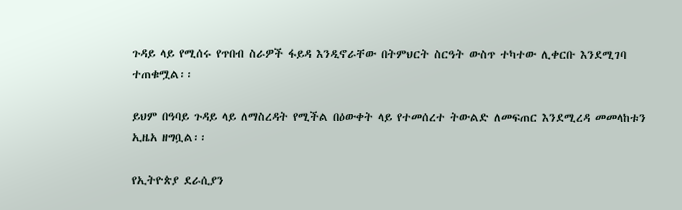ጉዳይ ላይ የሚሰሩ የጥበብ ስራዎች ፋይዳ እንዲኖራቸው በትምህርት ስርዓት ውስጥ ተካተው ሊቀርቡ እንደሚገባ ተጠቁሟል፡፡

ይህም በዓባይ ጉዳይ ላይ ለማስረዳት የሚችል በዕውቀት ላይ የተመሰረተ ትውልድ ለመፍጠር እንደሚረዳ መመላከቱን ኢዜአ ዘግቧል፡፡

የኢትዮጵያ ደራሲያን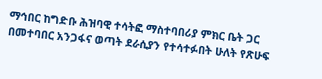ማኅበር ከግድቡ ሕዝባዊ ተሳትፎ ማስተባበሪያ ምክር ቤት ጋር በመተባበር አንጋፋና ወጣት ደራሲያን የተሳተፉበት ሁለት የጽሁፍ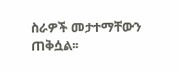ስራዎች መታተማቸውን ጠቅሷል፡፡